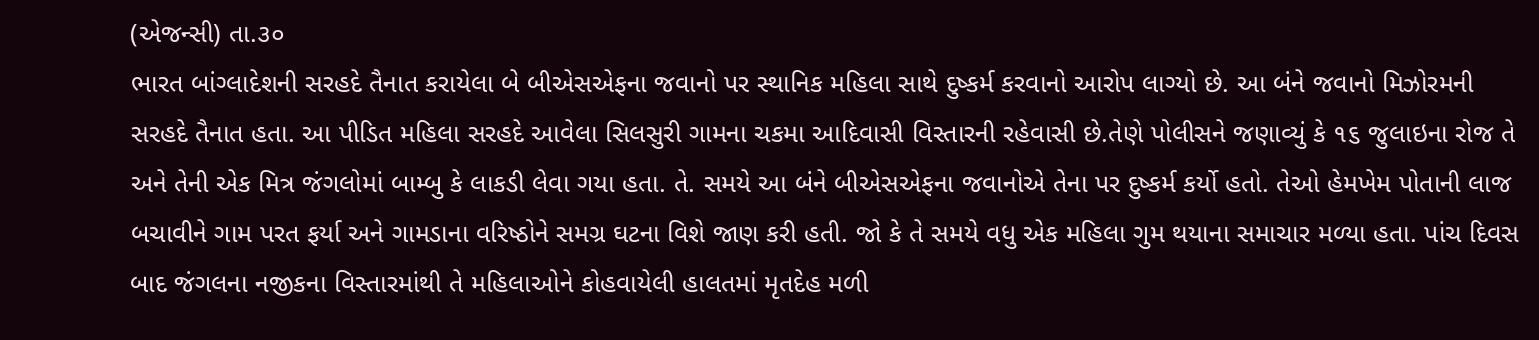(એજન્સી) તા.૩૦
ભારત બાંગ્લાદેશની સરહદે તૈનાત કરાયેલા બે બીએસએફના જવાનો પર સ્થાનિક મહિલા સાથે દુષ્કર્મ કરવાનો આરોપ લાગ્યો છે. આ બંને જવાનો મિઝોરમની સરહદે તૈનાત હતા. આ પીડિત મહિલા સરહદે આવેલા સિલસુરી ગામના ચકમા આદિવાસી વિસ્તારની રહેવાસી છે.તેણે પોલીસને જણાવ્યું કે ૧૬ જુલાઇના રોજ તે અને તેની એક મિત્ર જંગલોમાં બામ્બુ કે લાકડી લેવા ગયા હતા. તે. સમયે આ બંને બીએસએફના જવાનોએ તેના પર દુષ્કર્મ કર્યો હતો. તેઓ હેમખેમ પોતાની લાજ બચાવીને ગામ પરત ફર્યા અને ગામડાના વરિષ્ઠોને સમગ્ર ઘટના વિશે જાણ કરી હતી. જો કે તે સમયે વધુ એક મહિલા ગુમ થયાના સમાચાર મળ્યા હતા. પાંચ દિવસ બાદ જંગલના નજીકના વિસ્તારમાંથી તે મહિલાઓને કોહવાયેલી હાલતમાં મૃતદેહ મળી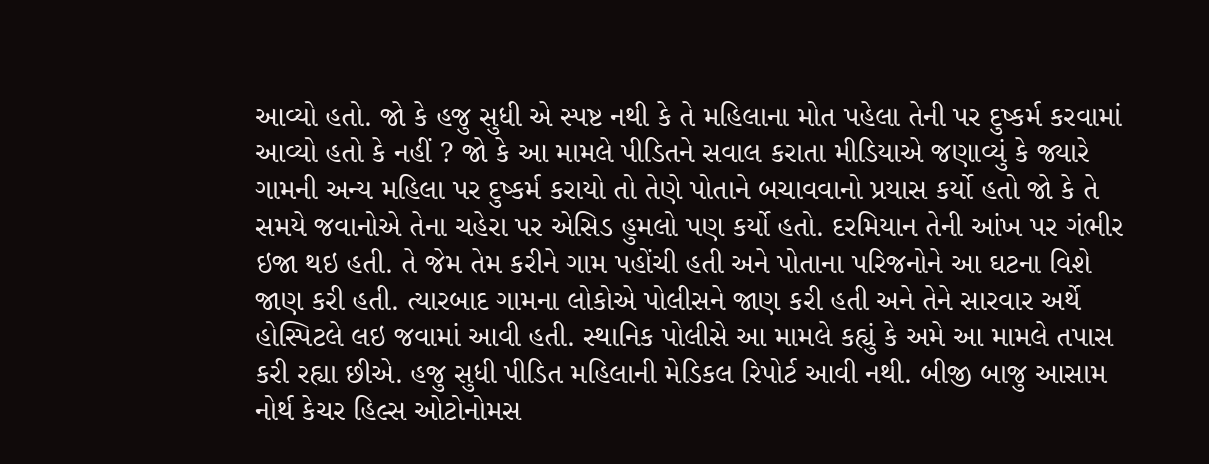આવ્યો હતો. જો કે હજુ સુધી એ સ્પષ્ટ નથી કે તે મહિલાના મોત પહેલા તેની પર દુષ્કર્મ કરવામાં આવ્યો હતો કે નહીં ? જો કે આ મામલે પીડિતને સવાલ કરાતા મીડિયાએ જણાવ્યું કે જ્યારે ગામની અન્ય મહિલા પર દુષ્કર્મ કરાયો તો તેણે પોતાને બચાવવાનો પ્રયાસ કર્યો હતો જો કે તે સમયે જવાનોએ તેના ચહેરા પર એસિડ હુમલો પણ કર્યો હતો. દરમિયાન તેની આંખ પર ગંભીર ઇજા થઇ હતી. તે જેમ તેમ કરીને ગામ પહોંચી હતી અને પોતાના પરિજનોને આ ઘટના વિશે જાણ કરી હતી. ત્યારબાદ ગામના લોકોએ પોલીસને જાણ કરી હતી અને તેને સારવાર અર્થે હોસ્પિટલે લઇ જવામાં આવી હતી. સ્થાનિક પોલીસે આ મામલે કહ્યું કે અમે આ મામલે તપાસ કરી રહ્યા છીએ. હજુ સુધી પીડિત મહિલાની મેડિકલ રિપોર્ટ આવી નથી. બીજી બાજુ આસામ નોર્થ કેચર હિલ્સ ઓટોનોમસ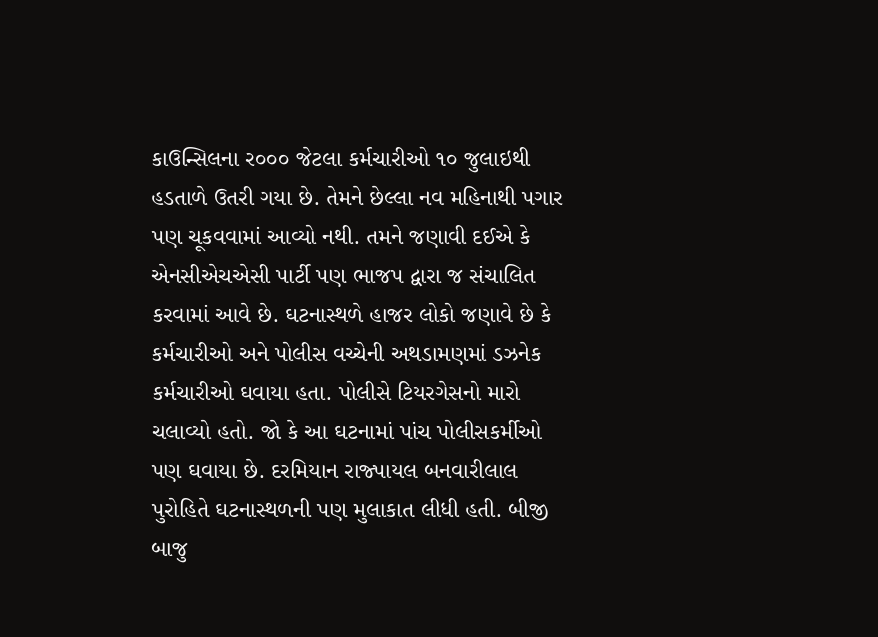કાઉન્સિલના ર૦૦૦ જેટલા કર્મચારીઓ ૧૦ જુલાઇથી હડતાળે ઉતરી ગયા છે. તેમને છેલ્લા નવ મહિનાથી પગાર પણ ચૂકવવામાં આવ્યો નથી. તમને જણાવી દઈએ કે એનસીએચએસી પાર્ટી પણ ભાજપ દ્વારા જ સંચાલિત કરવામાં આવે છે. ઘટનાસ્થળે હાજર લોકો જણાવે છે કે કર્મચારીઓ અને પોલીસ વચ્ચેની અથડામણમાં ડઝનેક કર્મચારીઓ ઘવાયા હતા. પોલીસે ટિયરગેસનો મારો ચલાવ્યો હતો. જો કે આ ઘટનામાં પાંચ પોલીસકર્મીઓ પણ ઘવાયા છે. દરમિયાન રાજ્પાયલ બનવારીલાલ પુરોહિતે ઘટનાસ્થળની પણ મુલાકાત લીધી હતી. બીજી બાજુ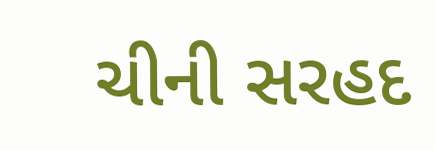ચીની સરહદ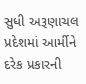સુધી અરૂણાચલ પ્રદેશમાં આર્મીને દરેક પ્રકારની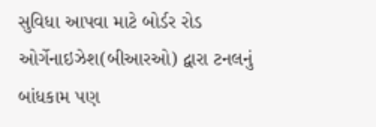સુવિધા આપવા માટે બોર્ડર રોડ ઓર્ગેનાઇઝેશ(બીઆરઓ) દ્વારા ટનલનું બાંધકામ પણ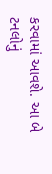કરવામાં આવશે. આ બે ટનલોનું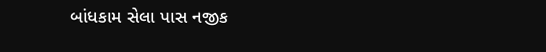બાંધકામ સેલા પાસ નજીક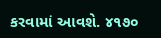કરવામાં આવશે. ૪૧૭૦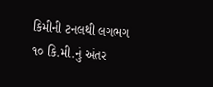કિમીની ટનલથી લગભગ ૧૦ કિ.મી.નું અંતર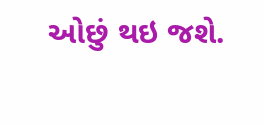ઓછું થઇ જશે.